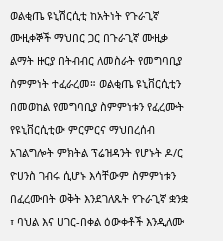ወልቂጤ ዩኒሽርሲቲ ከአትነት የጉራጊኛ ሙዚቀኞች ማህበር ጋር በጉራጊኛ ሙዚቃ ልማት ዙርያ በትብብር ለመስራት የመግባቢያ ስምምነት ተፈራረመ። ወልቂጤ ዩኒቨርሲቲን በመወከል የመግባቢያ ስምምነቱን የፈረሙት የዩኒቨርሲቲው ምርምርና ማህበረሰብ አገልግሎት ምክትል ፕሬዝዳንት የሆኑት ዶ/ር ዮሀንስ ገብሩ ሲሆኑ እሳቸውም ስምምነቱን በፈረሙበት ወቅት እንደገለጹት የጉራጊኛ ቋንቋ ፣ ባህል እና ሀገር-በቀል ዕውቀቶች እንዲለሙ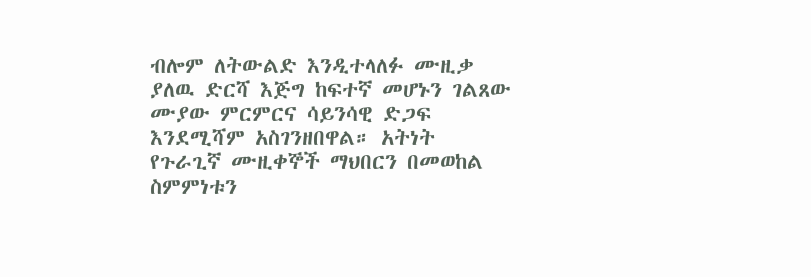ብሎም ለትውልድ እንዲተላለፉ ሙዚቃ ያለዉ ድርሻ እጅግ ከፍተኛ መሆኑን ገልጸው ሙያው ምርምርና ሳይንሳዊ ድጋፍ እንደሚሻም አስገንዘበዋል። አትነት የጉራጊኛ ሙዚቀኞች ማህበርን በመወከል ስምምነቱን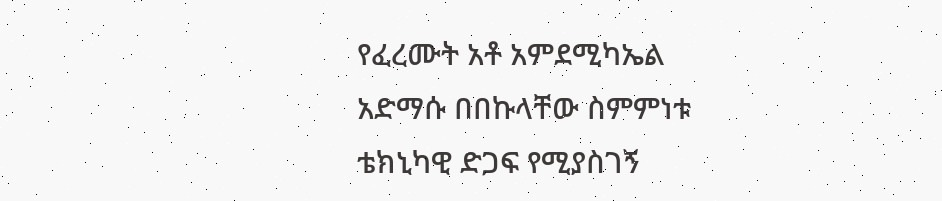የፈረሙት አቶ አምደሚካኤል አድማሱ በበኩላቸው ስምምነቱ ቴክኒካዊ ድጋፍ የሚያስገኝ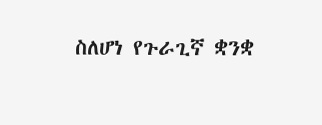ስለሆነ የጉራጊኛ ቋንቋ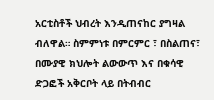አርቲስቶች ህብረት እንዲጠናከር ያግዛል ብለዋል። ስምምነቱ በምርምር ፣ በስልጠና፣ በሙያዊ ክህሎት ልውውጥ እና በቁሳዊ ድጋፎች አቅርቦት ላይ በትብብር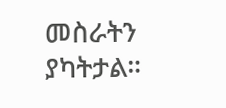መስራትን ያካትታል።